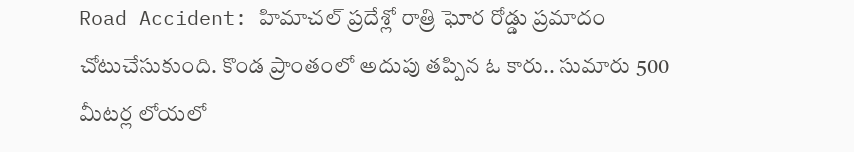Road Accident: హిమాచల్ ప్రదేశ్లో రాత్రి ఘోర రోడ్డు ప్రమాదం చోటుచేసుకుంది. కొండ ప్రాంతంలో అదుపు తప్పిన ఓ కారు.. సుమారు 500 మీటర్ల లోయలో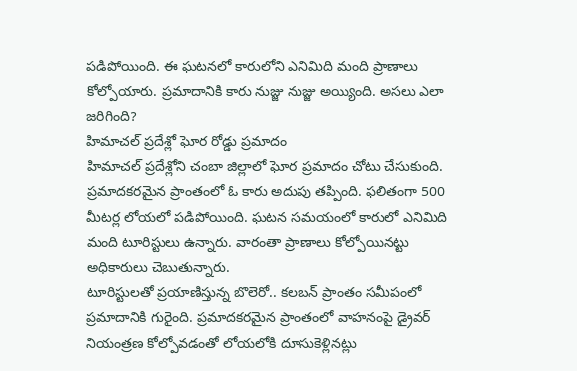పడిపోయింది. ఈ ఘటనలో కారులోని ఎనిమిది మంది ప్రాణాలు కోల్పోయారు. ప్రమాదానికి కారు నుజ్జు నుజ్జు అయ్యింది. అసలు ఎలా జరిగింది?
హిమాచల్ ప్రదేశ్లో ఘోర రోడ్డు ప్రమాదం
హిమాచల్ ప్రదేశ్లోని చంబా జిల్లాలో ఘోర ప్రమాదం చోటు చేసుకుంది. ప్రమాదకరమైన ప్రాంతంలో ఓ కారు అదుపు తప్పింది. ఫలితంగా 500 మీటర్ల లోయలో పడిపోయింది. ఘటన సమయంలో కారులో ఎనిమిది మంది టూరిస్టులు ఉన్నారు. వారంతా ప్రాణాలు కోల్పోయినట్టు అధికారులు చెబుతున్నారు.
టూరిస్టులతో ప్రయాణిస్తున్న బొలెరో.. కలబన్ ప్రాంతం సమీపంలో ప్రమాదానికి గురైంది. ప్రమాదకరమైన ప్రాంతంలో వాహనంపై డ్రైవర్ నియంత్రణ కోల్పోవడంతో లోయలోకి దూసుకెళ్లినట్లు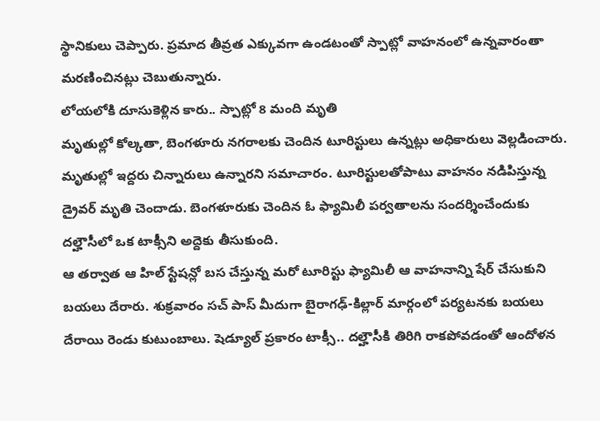స్థానికులు చెప్పారు. ప్రమాద తీవ్రత ఎక్కువగా ఉండటంతో స్పాట్లో వాహనంలో ఉన్నవారంతా మరణించినట్లు చెబుతున్నారు.
లోయలోకి దూసుకెళ్లిన కారు.. స్పాట్లో 8 మంది మృతి
మృతుల్లో కోల్కతా, బెంగళూరు నగరాలకు చెందిన టూరిస్టులు ఉన్నట్లు అధికారులు వెల్లడించారు. మృతుల్లో ఇద్దరు చిన్నారులు ఉన్నారని సమాచారం. టూరిస్టులతోపాటు వాహనం నడిపిస్తున్న డ్రైవర్ మృతి చెందాడు. బెంగళూరుకు చెందిన ఓ ఫ్యామిలీ పర్వతాలను సందర్శించేందుకు దల్హౌసీలో ఒక టాక్సీని అద్దెకు తీసుకుంది.
ఆ తర్వాత ఆ హిల్ స్టేషన్లో బస చేస్తున్న మరో టూరిస్టు ఫ్యామిలీ ఆ వాహనాన్ని షేర్ చేసుకుని బయలు దేరారు. శుక్రవారం సచ్ పాస్ మీదుగా బైరాగఢ్-కిల్లార్ మార్గంలో పర్యటనకు బయలు దేరాయి రెండు కుటుంబాలు. షెడ్యూల్ ప్రకారం టాక్సీ.. దల్హౌసీకి తిరిగి రాకపోవడంతో ఆందోళన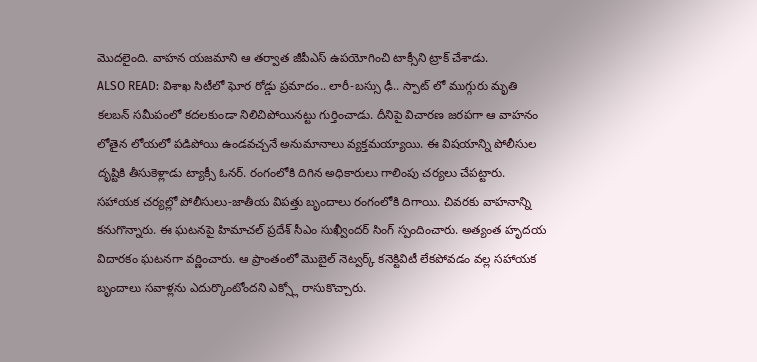మొదలైంది. వాహన యజమాని ఆ తర్వాత జీపీఎస్ ఉపయోగించి టాక్సీని ట్రాక్ చేశాడు.
ALSO READ: విశాఖ సిటీలో ఘోర రోడ్డు ప్రమాదం.. లారీ-బస్సు ఢీ.. స్పాట్ లో ముగ్గురు మృతి
కలబన్ సమీపంలో కదలకుండా నిలిచిపోయినట్టు గుర్తించాడు. దీనిపై విచారణ జరపగా ఆ వాహనం లోతైన లోయలో పడిపోయి ఉండవచ్చనే అనుమానాలు వ్యక్తమయ్యాయి. ఈ విషయాన్ని పోలీసుల దృష్టికి తీసుకెళ్లాడు ట్యాక్సీ ఓనర్. రంగంలోకి దిగిన అధికారులు గాలింపు చర్యలు చేపట్టారు.
సహాయక చర్యల్లో పోలీసులు-జాతీయ విపత్తు బృందాలు రంగంలోకి దిగాయి. చివరకు వాహనాన్ని కనుగొన్నారు. ఈ ఘటనపై హిమాచల్ ప్రదేశ్ సీఎం సుఖ్వీందర్ సింగ్ స్పందించారు. అత్యంత హృదయ విదారకం ఘటనగా వర్ణించారు. ఆ ప్రాంతంలో మొబైల్ నెట్వర్క్ కనెక్టివిటీ లేకపోవడం వల్ల సహాయక బృందాలు సవాళ్లను ఎదుర్కొంటోందని ఎక్స్లో రాసుకొచ్చారు.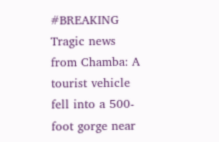#BREAKING Tragic news from Chamba: A tourist vehicle fell into a 500-foot gorge near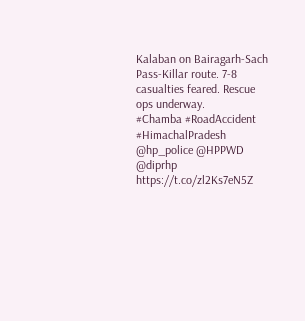Kalaban on Bairagarh-Sach Pass-Killar route. 7-8 casualties feared. Rescue ops underway.
#Chamba #RoadAccident #HimachalPradesh @hp_police @HPPWD @diprhp https://t.co/zl2Ks7eN5Z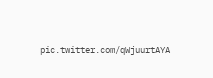pic.twitter.com/qWjuurtAYA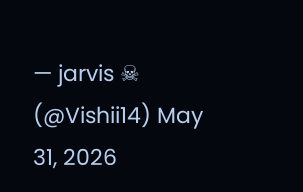— jarvis ☠ (@Vishii14) May 31, 2026